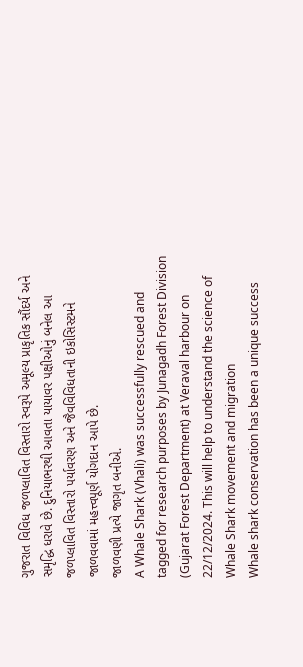ગુજરાત વિવિધ જળપ્લાવિત વિસ્તારો સ્વરૂપે અમૂલ્ય પ્રાકૃતિક સૌંદર્ય અને સમૃદ્ધિ ધરાવે છે. દુનિયાભરથી આવતા યાયાવર પક્ષીઓનું બનેલ આ જળપ્લાવિત વિસ્તારો પર્યાવરણ અને જૈવવિવિધતાની ઇકોસિસ્ટમને જાળવવામાં મહત્ત્વપૂર્ણ યોગદાન આપે છે.
જાળવણી પ્રત્યે જાગૃત બનીએ.
A Whale Shark (Vhali) was successfully rescued and tagged for research purposes by Junagadh Forest Division (Gujarat Forest Department) at Veraval harbour on 22/12/2024. This will help to understand the science of Whale Shark movement and migration
Whale shark conservation has been a unique success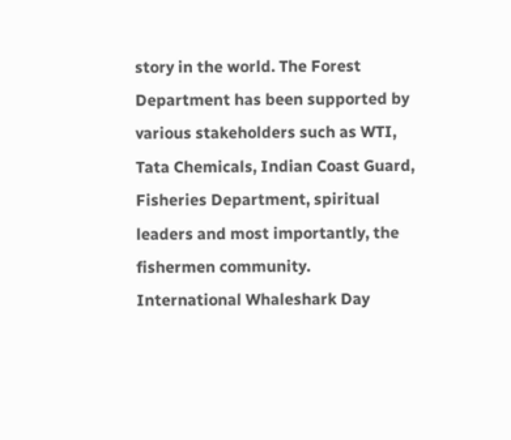story in the world. The Forest Department has been supported by various stakeholders such as WTI, Tata Chemicals, Indian Coast Guard, Fisheries Department, spiritual leaders and most importantly, the fishermen community.
International Whaleshark Day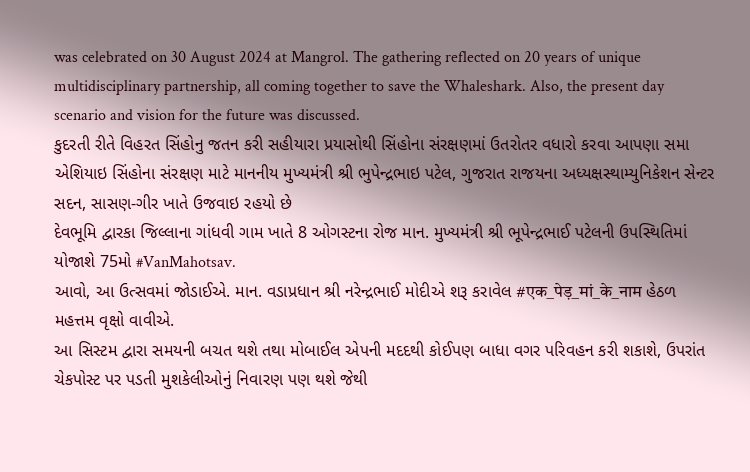was celebrated on 30 August 2024 at Mangrol. The gathering reflected on 20 years of unique multidisciplinary partnership, all coming together to save the Whaleshark. Also, the present day scenario and vision for the future was discussed.
કુદરતી રીતે વિહરત સિંહોનુ જતન કરી સહીયારા પ્રયાસોથી સિંહોના સંરક્ષણમાં ઉતરોતર વધારો કરવા આપણા સમા એશિયાઇ સિંહોના સંરક્ષણ માટે માનનીય મુખ્યમંત્રી શ્રી ભુપેન્દ્રભાઇ પટેલ, ગુજરાત રાજયના અધ્યક્ષસ્થામ્યુનિકેશન સેન્ટર સદન, સાસણ-ગીર ખાતે ઉજવાઇ રહયો છે
દેવભૂમિ દ્વારકા જિલ્લાના ગાંધવી ગામ ખાતે 8 ઓગસ્ટના રોજ માન. મુખ્યમંત્રી શ્રી ભૂપેન્દ્રભાઈ પટેલની ઉપસ્થિતિમાં યોજાશે 75મો #VanMahotsav.
આવો, આ ઉત્સવમાં જોડાઈએ. માન. વડાપ્રધાન શ્રી નરેન્દ્રભાઈ મોદીએ શરૂ કરાવેલ #एक_पेड़_मां_के_नाम હેઠળ મહત્તમ વૃક્ષો વાવીએ.
આ સિસ્ટમ દ્વારા સમયની બચત થશે તથા મોબાઈલ એપની મદદથી કોઈપણ બાધા વગર પરિવહન કરી શકાશે, ઉપરાંત ચેકપોસ્ટ પર પડતી મુશકેલીઓનું નિવારણ પણ થશે જેથી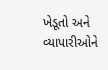ખેડૂતો અને વ્યાપારીઓને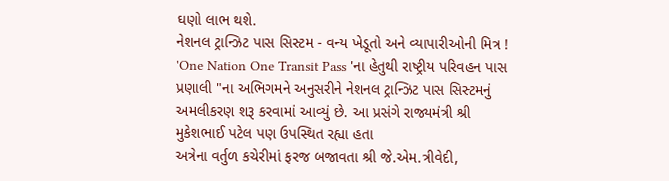ઘણો લાભ થશે.
નેશનલ ટ્રાન્ઝિટ પાસ સિસ્ટમ - વન્ય ખેડૂતો અને વ્યાપારીઓની મિત્ર !
'One Nation One Transit Pass 'ના હેતુથી રાષ્ટ્રીય પરિવહન પાસ પ્રણાલી "ના અભિગમને અનુસરીને નેશનલ ટ્રાન્ઝિટ પાસ સિસ્ટમનું અમલીકરણ શરૂ કરવામાં આવ્યું છે. આ પ્રસંગે રાજ્યમંત્રી શ્રી મુકેશભાઈ પટેલ પણ ઉપસ્થિત રહ્યા હતા
અત્રેના વર્તુળ કચેરીમાં ફરજ બજાવતા શ્રી જે.એમ.ત્રીવેદી,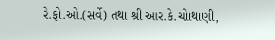રે.ફો.ઓ.(સર્વે) તથા શ્રી આર.કે.ચોાથાણી,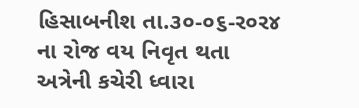હિસાબનીશ તા.૩૦-૦૬-ર૦ર૪ ના રોજ વય નિવૃત થતા અત્રેની કચેરી ધ્વારા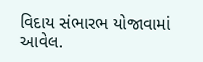વિદાય સંભારભ યોજાવામાં આવેલ.